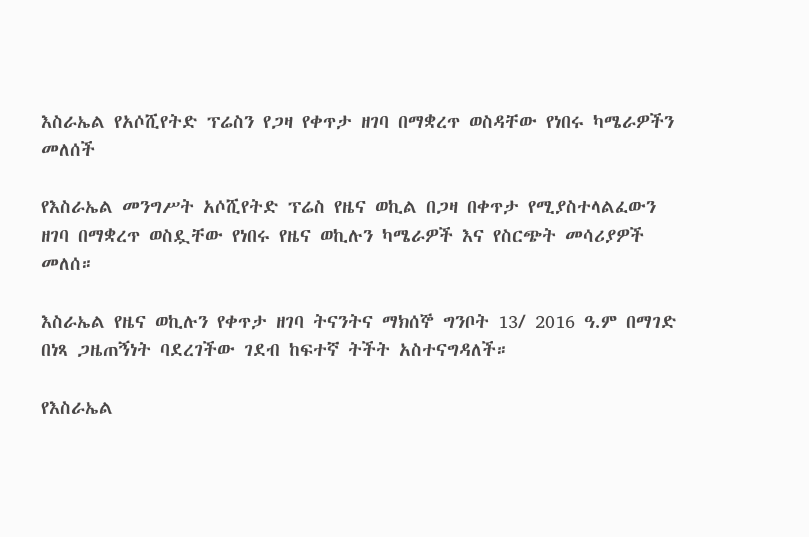እስራኤል የአሶሺየትድ ፕሬስን የጋዛ የቀጥታ ዘገባ በማቋረጥ ወስዳቸው የነበሩ ካሜራዎችን መለሰች

የእስራኤል መንግሥት አሶሺየትድ ፕሬስ የዜና ወኪል በጋዛ በቀጥታ የሚያስተላልፈውን ዘገባ በማቋረጥ ወስዷቸው የነበሩ የዜና ወኪሉን ካሜራዎች እና የስርጭት መሳሪያዎች መለሰ።

እስራኤል የዜና ወኪሉን የቀጥታ ዘገባ ትናንትና ማክሰኞ ግንቦት 13/ 2016 ዓ.ም በማገድ በነጻ ጋዜጠኝነት ባደረገችው ገደብ ከፍተኛ ትችት አስተናግዳለች።

የእስራኤል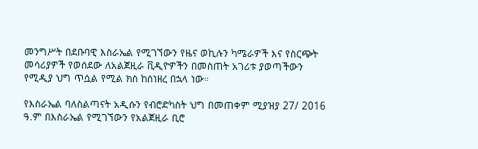መንግሥት በደቡባዊ እስራኤል የሚገኘውን የዜና ወኪሉን ካሜራዎች እና የስርጭት መሳሪያዎች የወሰደው ለአልጀዚራ ቪዲዮዎችን በመስጠት አገሪቱ ያወጣችውን የሚዲያ ህግ ጥሷል የሚል ክስ ከሰነዘረ በኋላ ነው።

የእስራኤል ባለስልጣናት አዲሱን የብሮድካስት ህግ በመጠቀም ሚያዝያ 27/ 2016 ዓ.ም በእስራኤል የሚገኘውን የአልጀዚራ ቢሮ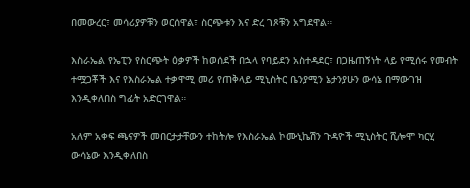በመውረር፣ መሳሪያዎቹን ወርሰዋል፣ ስርጭቱን እና ድረ ገጾቹን አግደዋል።

እስራኤል የኤፒን የስርጭት ዕቃዎች ከወሰደች በኋላ የባይደን አስተዳደር፣ በጋዜጠኝነት ላይ የሚሰሩ የመብት ተሟጋቾች እና የእስራኤል ተቃዋሚ መሪ የጠቅላይ ሚኒስትር ቤንያሚን ኔታንያሁን ውሳኔ በማውገዝ እንዲቀለበስ ግፊት አድርገዋል።

አለም አቀፍ ጫናዎች መበርታታቸውን ተከትሎ የእስራኤል ኮሙኒኬሽን ጉዳዮች ሚኒስትር ሺሎሞ ካርሂ ውሳኔው እንዲቀለበስ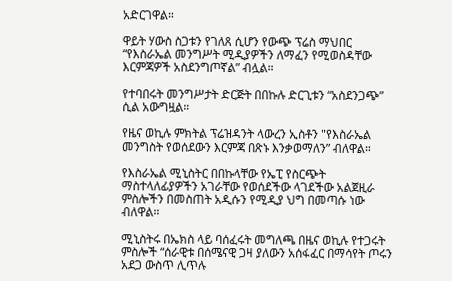አድርገዋል።

ዋይት ሃውስ ስጋቱን የገለጸ ሲሆን የውጭ ፕሬስ ማህበር “የእስራኤል መንግሥት ሚዲያዎችን ለማፈን የሚወስዳቸው እርምጃዎች አስደንግጦኛል” ብሏል።

የተባበሩት መንግሥታት ድርጅት በበኩሉ ድርጊቱን “አስደንጋጭ” ሲል አውግዟል።

የዜና ወኪሉ ምክትል ፕሬዝዳንት ላውረን ኢስቶን "የእስራኤል መንግስት የወሰደውን እርምጃ በጽኑ እንቃወማለን” ብለዋል።

የእስራኤል ሚኒስትር በበኩላቸው የኤፒ የስርጭት ማስተላለፊያዎችን አገራቸው የወሰደችው ላገደችው አልጀዚራ ምስሎችን በመስጠት አዲሱን የሚዲያ ህግ በመጣሱ ነው ብለዋል።

ሚኒስትሩ በኤክስ ላይ ባሰፈሩት መግለጫ በዜና ወኪሉ የተጋሩት ምስሎች “ሰራዊቱ በሰሜናዊ ጋዛ ያለውን አሰፋፈር በማሳየት ጦሩን አደጋ ውስጥ ሊጥሉ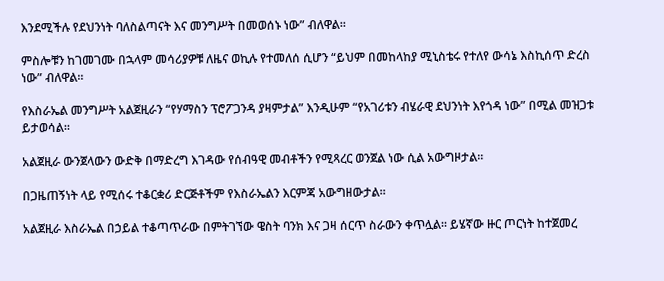እንደሚችሉ የደህንነት ባለስልጣናት እና መንግሥት በመወሰኑ ነው” ብለዋል።

ምስሎቹን ከገመገሙ በኋላም መሳሪያዎቹ ለዜና ወኪሉ የተመለሰ ሲሆን “ይህም በመከላከያ ሚኒስቴሩ የተለየ ውሳኔ እስኪሰጥ ድረስ ነው” ብለዋል።

የእስራኤል መንግሥት አልጀዚራን “የሃማስን ፕሮፖጋንዳ ያዛምታል” እንዲሁም “የአገሪቱን ብሄራዊ ደህንነት እየጎዳ ነው” በሚል መዝጋቱ ይታወሳል።

አልጀዚራ ውንጀላውን ውድቅ በማድረግ እገዳው የሰብዓዊ መብቶችን የሚጻረር ወንጀል ነው ሲል አውግዞታል።

በጋዜጠኝነት ላይ የሚሰሩ ተቆርቋሪ ድርጅቶችም የእስራኤልን እርምጃ አውግዘውታል።

አልጀዚራ እስራኤል በኃይል ተቆጣጥራው በምትገኘው ዌስት ባንክ እና ጋዛ ሰርጥ ስራውን ቀጥሏል። ይሄኛው ዙር ጦርነት ከተጀመረ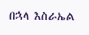በኋላ እስራኤል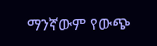ማንኛውም የውጭ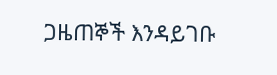ጋዜጠኞች እንዳይገቡ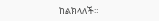ከልክላለች።